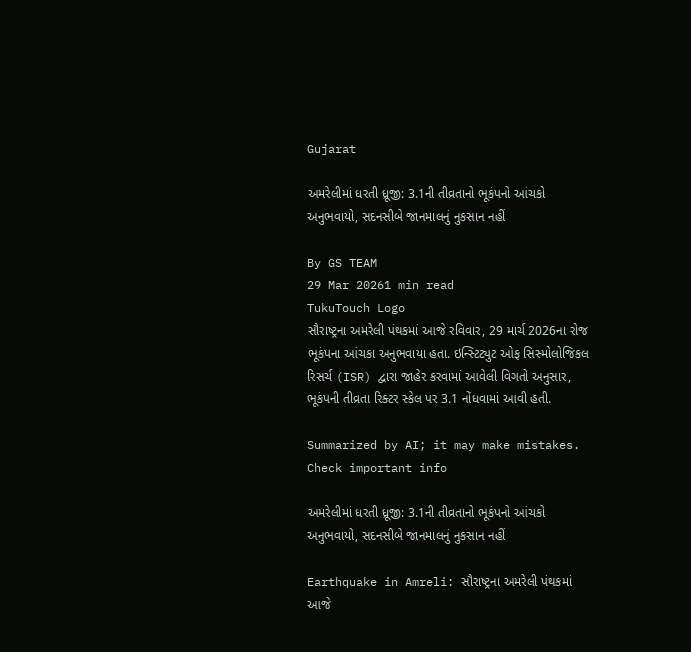Gujarat

અમરેલીમાં ધરતી ધ્રૂજી: 3.1ની તીવ્રતાનો ભૂકંપનો આંચકો અનુભવાયો, સદનસીબે જાનમાલનું નુકસાન નહીં

By GS TEAM
29 Mar 20261 min read
TukuTouch Logo
સૌરાષ્ટ્રના અમરેલી પંથકમાં આજે રવિવાર, 29 માર્ચ 2026ના રોજ ભૂકંપના આંચકા અનુભવાયા હતા. ઇન્સ્ટિટ્યુટ ઓફ સિસ્મોલોજિકલ રિસર્ચ (ISR) દ્વારા જાહેર કરવામાં આવેલી વિગતો અનુસાર, ભૂકંપની તીવ્રતા રિક્ટર સ્કેલ પર 3.1 નોંધવામાં આવી હતી.

Summarized by AI; it may make mistakes. Check important info

અમરેલીમાં ધરતી ધ્રૂજી: 3.1ની તીવ્રતાનો ભૂકંપનો આંચકો અનુભવાયો, સદનસીબે જાનમાલનું નુકસાન નહીં

Earthquake in Amreli: સૌરાષ્ટ્રના અમરેલી પંથકમાં આજે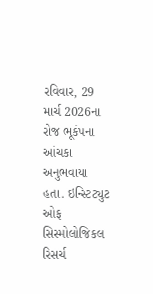રવિવાર, 29 માર્ચ 2026ના રોજ ભૂકંપના આંચકા અનુભવાયા હતા. ઇન્સ્ટિટ્યુટ ઓફ સિસ્મોલોજિકલ રિસર્ચ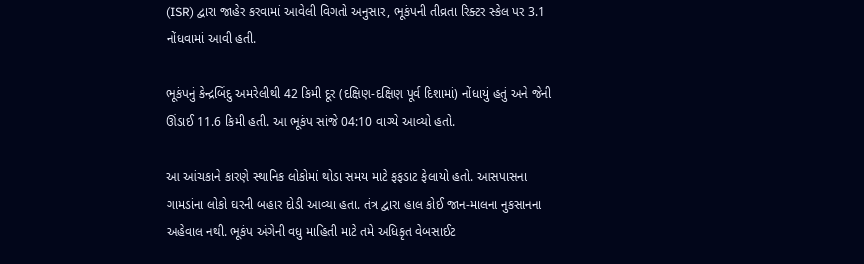(ISR) દ્વારા જાહેર કરવામાં આવેલી વિગતો અનુસાર, ભૂકંપની તીવ્રતા રિક્ટર સ્કેલ પર 3.1 નોંધવામાં આવી હતી.

ભૂકંપનું કેન્દ્રબિંદુ અમરેલીથી 42 કિમી દૂર (દક્ષિણ-દક્ષિણ પૂર્વ દિશામાં) નોંધાયું હતું અને જેની ઊંડાઈ 11.6 કિમી હતી. આ ભૂકંપ સાંજે 04:10 વાગ્યે આવ્યો હતો.

આ આંચકાને કારણે સ્થાનિક લોકોમાં થોડા સમય માટે ફફડાટ ફેલાયો હતો. આસપાસના ગામડાંના લોકો ઘરની બહાર દોડી આવ્યા હતા. તંત્ર દ્વારા હાલ કોઈ જાન-માલના નુકસાનના અહેવાલ નથી. ભૂકંપ અંગેની વધુ માહિતી માટે તમે અધિકૃત વેબસાઈટ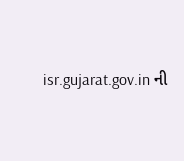isr.gujarat.gov.in ની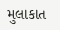મુલાકાત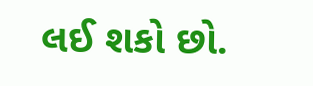લઈ શકો છો.